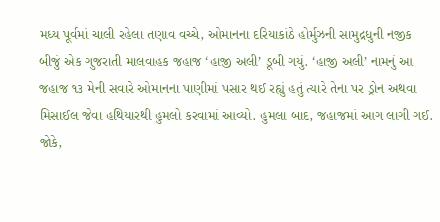મધ્ય પૂર્વમાં ચાલી રહેલા તણાવ વચ્ચે, ઓમાનના દરિયાકાંઠે હોર્મુઝની સામુદ્રધુની નજીક બીજું એક ગુજરાતી માલવાહક જહાજ ‘હાજી અલી’ ડૂબી ગયું. ‘હાજી અલી’ નામનું આ જહાજ ૧૩ મેની સવારે ઓમાનના પાણીમાં પસાર થઈ રહ્યું હતું ત્યારે તેના પર ડ્રોન અથવા મિસાઈલ જેવા હથિયારથી હુમલો કરવામાં આવ્યો. હુમલા બાદ, જહાજમાં આગ લાગી ગઈ. જોકે,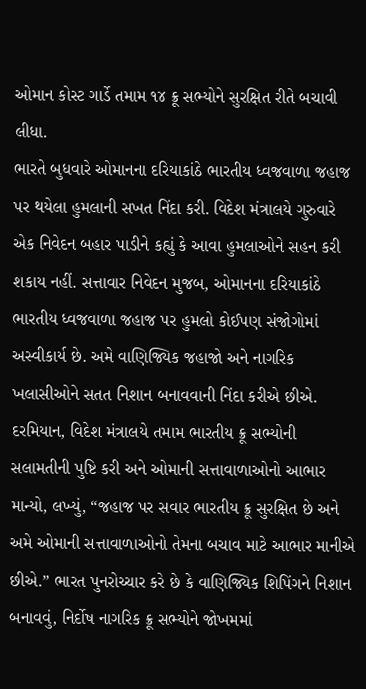ઓમાન કોસ્ટ ગાર્ડે તમામ ૧૪ ક્રૂ સભ્યોને સુરક્ષિત રીતે બચાવી લીધા.
ભારતે બુધવારે ઓમાનના દરિયાકાંઠે ભારતીય ધ્વજવાળા જહાજ પર થયેલા હુમલાની સખત નિંદા કરી. વિદેશ મંત્રાલયે ગુરુવારે એક નિવેદન બહાર પાડીને કહ્યું કે આવા હુમલાઓને સહન કરી શકાય નહીં. સત્તાવાર નિવેદન મુજબ, ઓમાનના દરિયાકાંઠે ભારતીય ધ્વજવાળા જહાજ પર હુમલો કોઈપણ સંજોગોમાં અસ્વીકાર્ય છે. અમે વાણિજ્યિક જહાજો અને નાગરિક ખલાસીઓને સતત નિશાન બનાવવાની નિંદા કરીએ છીએ.
દરમિયાન, વિદેશ મંત્રાલયે તમામ ભારતીય ક્રૂ સભ્યોની સલામતીની પુષ્ટિ કરી અને ઓમાની સત્તાવાળાઓનો આભાર માન્યો, લખ્યું, “જહાજ પર સવાર ભારતીય ક્રૂ સુરક્ષિત છે અને અમે ઓમાની સત્તાવાળાઓનો તેમના બચાવ માટે આભાર માનીએ છીએ.” ભારત પુનરોચ્ચાર કરે છે કે વાણિજ્યિક શિપિંગને નિશાન બનાવવું, નિર્દોષ નાગરિક ક્રૂ સભ્યોને જોખમમાં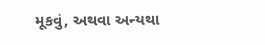મૂકવું, અથવા અન્યથા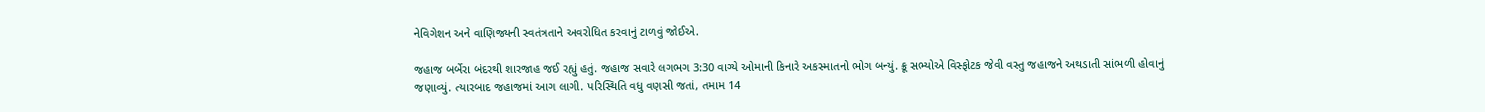નેવિગેશન અને વાણિજ્યની સ્વતંત્રતાને અવરોધિત કરવાનું ટાળવું જોઈએ.

જહાજ બર્બેરા બંદરથી શારજાહ જઈ રહ્યું હતું. જહાજ સવારે લગભગ 3:30 વાગ્યે ઓમાની કિનારે અકસ્માતનો ભોગ બન્યું. ક્રૂ સભ્યોએ વિસ્ફોટક જેવી વસ્તુ જહાજને અથડાતી સાંભળી હોવાનું જણાવ્યું. ત્યારબાદ જહાજમાં આગ લાગી. પરિસ્થિતિ વધુ વણસી જતાં, તમામ 14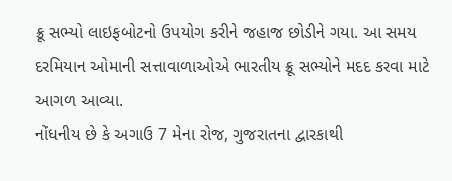ક્રૂ સભ્યો લાઇફબોટનો ઉપયોગ કરીને જહાજ છોડીને ગયા. આ સમય દરમિયાન ઓમાની સત્તાવાળાઓએ ભારતીય ક્રૂ સભ્યોને મદદ કરવા માટે આગળ આવ્યા.
નોંધનીય છે કે અગાઉ 7 મેના રોજ, ગુજરાતના દ્વારકાથી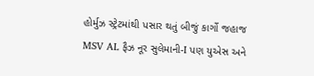હોર્મુઝ સ્ટ્રેટમાંથી પસાર થતું બીજું કાર્ગો જહાજ MSV AL ફૈઝ નૂર સુલેમાની-I પણ યુએસ અને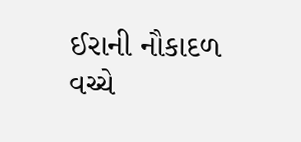ઈરાની નૌકાદળ વચ્ચે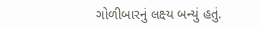ગોળીબારનું લક્ષ્ય બન્યું હતું.